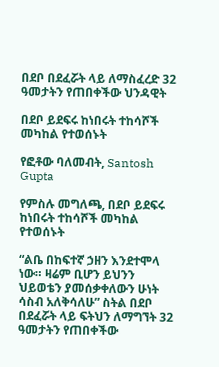በደቦ በደፈሯት ላይ ለማስፈረድ 32 ዓመታትን የጠበቀችው ህንዳዊት

በደቦ ይደፍሩ ከነበሩት ተከሳሾች መካከል የተወሰኑት

የፎቶው ባለመብት, Santosh Gupta

የምስሉ መግለጫ, በደቦ ይደፍሩ ከነበሩት ተከሳሾች መካከል የተወሰኑት

“ልቤ በከፍተኛ ኃዘን እንደተሞላ ነው። ዛሬም ቢሆን ይህንን ህይወቴን ያመሰቃቀለውን ሁነት ሳስብ አለቅሳለሁ” ስትል በደቦ በደፈሯት ላይ ፍትህን ለማግኘት 32 ዓመታትን የጠበቀችው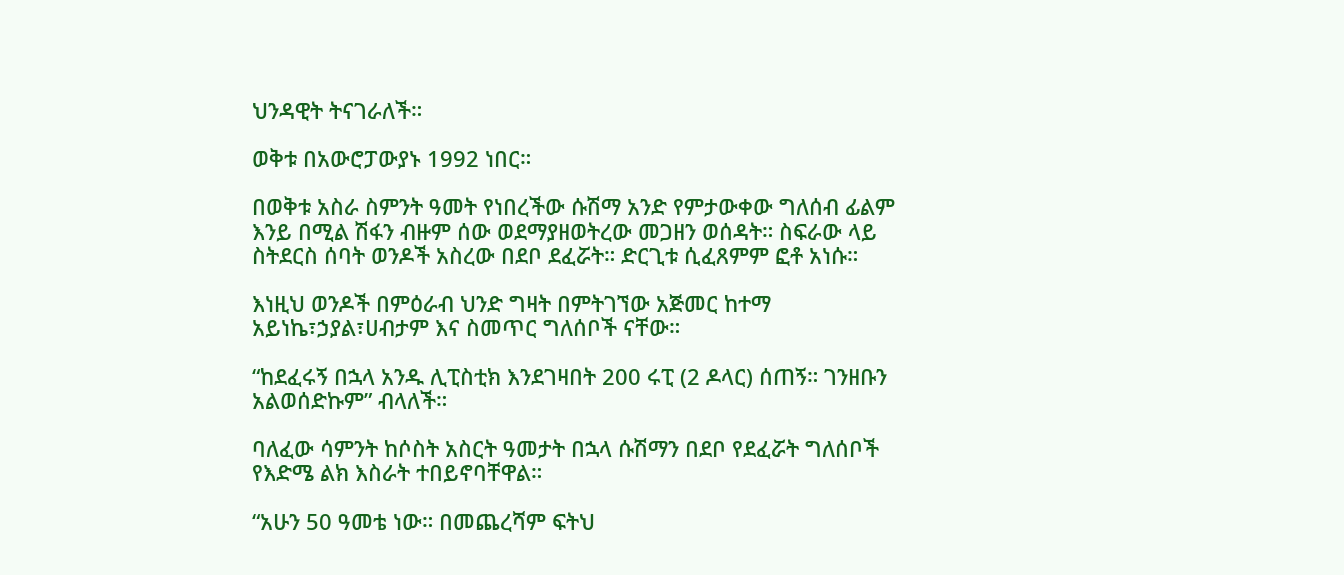ህንዳዊት ትናገራለች።

ወቅቱ በአውሮፓውያኑ 1992 ነበር።

በወቅቱ አስራ ስምንት ዓመት የነበረችው ሱሽማ አንድ የምታውቀው ግለሰብ ፊልም እንይ በሚል ሽፋን ብዙም ሰው ወደማያዘወትረው መጋዘን ወሰዳት። ስፍራው ላይ ስትደርስ ሰባት ወንዶች አስረው በደቦ ደፈሯት። ድርጊቱ ሲፈጸምም ፎቶ አነሱ።

እነዚህ ወንዶች በምዕራብ ህንድ ግዛት በምትገኘው አጅመር ከተማ አይነኬ፣ኃያል፣ሀብታም እና ስመጥር ግለሰቦች ናቸው።

“ከደፈሩኝ በኋላ አንዱ ሊፒስቲክ እንደገዛበት 200 ሩፒ (2 ዶላር) ሰጠኝ። ገንዘቡን አልወሰድኩም” ብላለች።

ባለፈው ሳምንት ከሶስት አስርት ዓመታት በኋላ ሱሽማን በደቦ የደፈሯት ግለሰቦች የእድሜ ልክ እስራት ተበይኖባቸዋል።

“አሁን 50 ዓመቴ ነው። በመጨረሻም ፍትህ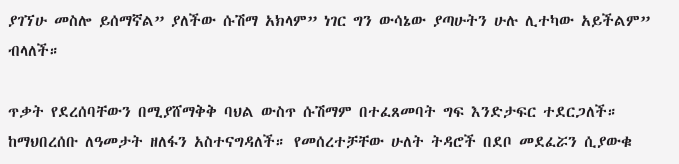ያገኘሁ መስሎ ይሰማኛል” ያለችው ሱሽማ አክላም” ነገር ግን ውሳኔው ያጣሁትን ሁሉ ሊተካው አይችልም” ብላለች።

ጥቃት የደረሰባቸውን በሚያሸማቅቅ ባህል ውስጥ ሱሽማም በተፈጸመባት ግፍ እንድታፍር ተደርጋለች። ከማህበረሰቡ ለዓመታት ዘለፋን አስተናግዳለች። የመሰረተቻቸው ሁለት ትዳሮች በደቦ መደፈሯን ሲያውቁ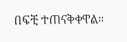በፍቺ ተጠናቅቀዋል።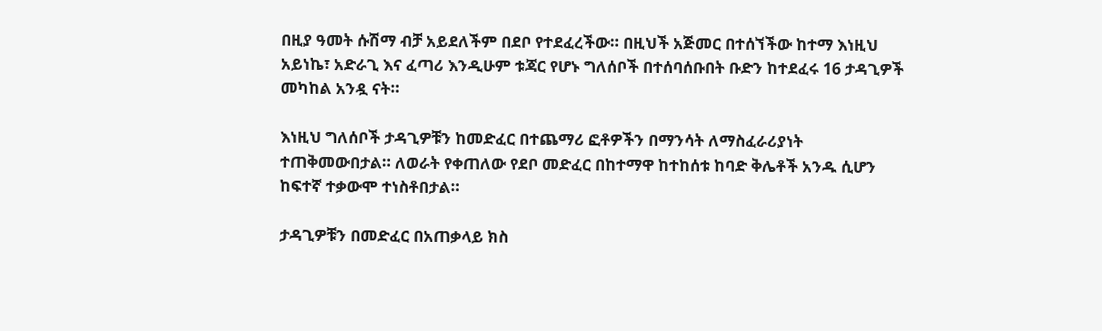በዚያ ዓመት ሱሽማ ብቻ አይደለችም በደቦ የተደፈረችው። በዚህች አጅመር በተሰኘችው ከተማ እነዚህ አይነኬ፣ አድራጊ እና ፈጣሪ እንዲሁም ቱጃር የሆኑ ግለሰቦች በተሰባሰቡበት ቡድን ከተደፈሩ 16 ታዳጊዎች መካከል አንዷ ናት።

እነዚህ ግለሰቦች ታዳጊዎቹን ከመድፈር በተጨማሪ ፎቶዎችን በማንሳት ለማስፈራሪያነት ተጠቅመውበታል። ለወራት የቀጠለው የደቦ መድፈር በከተማዋ ከተከሰቱ ከባድ ቅሌቶች አንዱ ሲሆን ከፍተኛ ተቃውሞ ተነስቶበታል።

ታዳጊዎቹን በመድፈር በአጠቃላይ ክስ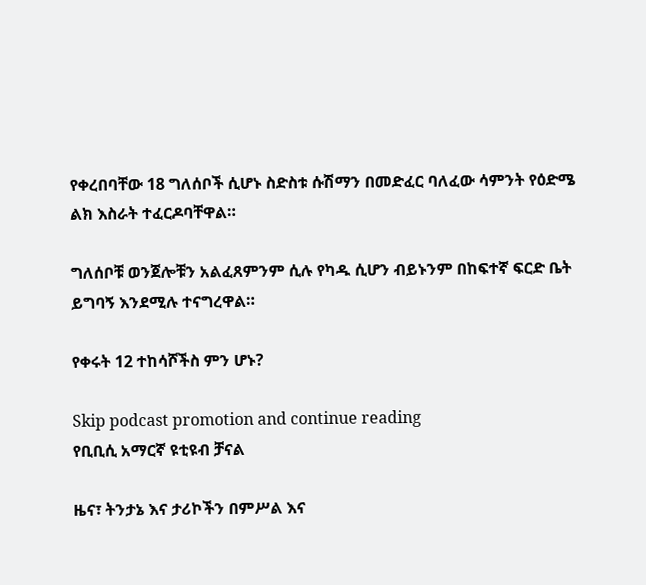የቀረበባቸው 18 ግለሰቦች ሲሆኑ ስድስቱ ሱሽማን በመድፈር ባለፈው ሳምንት የዕድሜ ልክ እስራት ተፈርዶባቸዋል።

ግለሰቦቹ ወንጀሎቹን አልፈጸምንም ሲሉ የካዱ ሲሆን ብይኑንም በከፍተኛ ፍርድ ቤት ይግባኝ እንደሚሉ ተናግረዋል።

የቀሩት 12 ተከሳሾችስ ምን ሆኑ?

Skip podcast promotion and continue reading
የቢቢሲ አማርኛ ዩቲዩብ ቻናል

ዜና፣ ትንታኔ እና ታሪኮችን በምሥል እና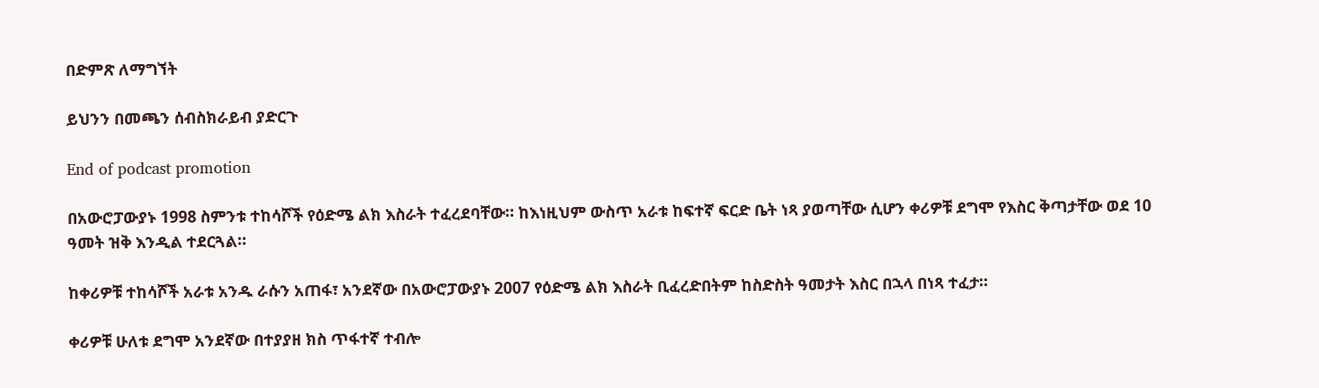በድምጽ ለማግኘት

ይህንን በመጫን ሰብስክራይብ ያድርጉ

End of podcast promotion

በአውሮፓውያኑ 1998 ስምንቱ ተከሳሾች የዕድሜ ልክ እስራት ተፈረደባቸው። ከእነዚህም ውስጥ አራቱ ከፍተኛ ፍርድ ቤት ነጻ ያወጣቸው ሲሆን ቀሪዎቹ ደግሞ የእስር ቅጣታቸው ወደ 10 ዓመት ዝቅ እንዲል ተደርጓል።

ከቀሪዎቹ ተከሳሾች አራቱ አንዱ ራሱን አጠፋ፣ አንደኛው በአውሮፓውያኑ 2007 የዕድሜ ልክ እስራት ቢፈረድበትም ከስድስት ዓመታት እስር በኋላ በነጻ ተፈታ።

ቀሪዎቹ ሁለቱ ደግሞ አንደኛው በተያያዘ ክስ ጥፋተኛ ተብሎ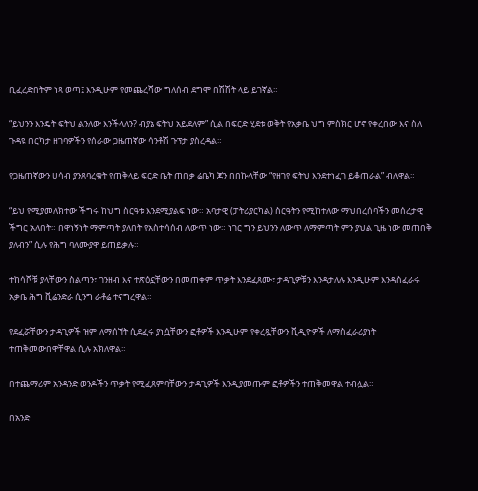ቢፈረድበትም ነጻ ወጣ፤ እንዲሁም የመጨረሻው ግለሰብ ደግሞ በሽሽት ላይ ይገኛል።

“ይህንን እንዴት ፍትህ ልንለው እንችላለን? ብያኔ ፍትህ አይደለም” ሲል በፍርድ ሂደቱ ወቅት የአቃቤ ህግ ምስክር ሆኖ የቀረበው እና ስለ ጉዳዩ በርካታ ዘገባዎችን የሰራው ጋዜጠኛው ሳንቶሽ ጉፕታ ያስረዳል።

የጋዜጠኛውን ሀሳብ ያንጸባረቁት የጠቅላይ ፍርድ ቤት ጠበቃ ሬቤካ ጆን በበኩላቸው “የዘገየ ፍትህ እንደተነፈገ ይቆጠራል” ብለዋል።

“ይህ የሚያመለክተው ችግሩ ከህግ ስርዓቱ እንደሚያልፍ ነው። አባታዊ (ፓትሪያርካል) ስርዓትን የሚከተለው ማህበረሰባችን መሰረታዊ ችግር አለበት። በዋነኝነት ማምጣት ያለበት የአስተሳሰብ ለውጥ ነው። ነገር ግን ይህንን ለውጥ ለማምጣት ምን ያህል ጊዜ ነው መጠበቅ ያለብን” ሲሉ የሕግ ባለሙያዋ ይጠይቃሉ።

ተከሳሾቹ ያላቸውን ስልጣን፣ ገንዘብ እና ተጽዕኗቸውን በመጠቀም ጥቃት እንደፈጸሙ፣ ታዳጊዎቹን እንዳታለሉ እንዲሁም እንዳስፈራሩ አቃቤ ሕግ ቪሬንድራ ሲንግ ራቶሬ ተናግረዋል።

የደፈሯቸውን ታዳጊዎች ዝም ለማሰኘት ሲደፈሩ ያነሷቸውን ፎቶዎች እንዲሁም የቀረጿቸውን ቪዲዮዎች ለማስፈራሪያነት ተጠቅመውበዋቸዋል ሲሉ አክለዋል።

በተጨማሪም አንዳንድ ወንዶችን ጥቃት የሚፈጸምባቸውን ታዳጊዎች እንዲያመጡም ፎቶዎችን ተጠቅመዋል ተብሏል።

በአንድ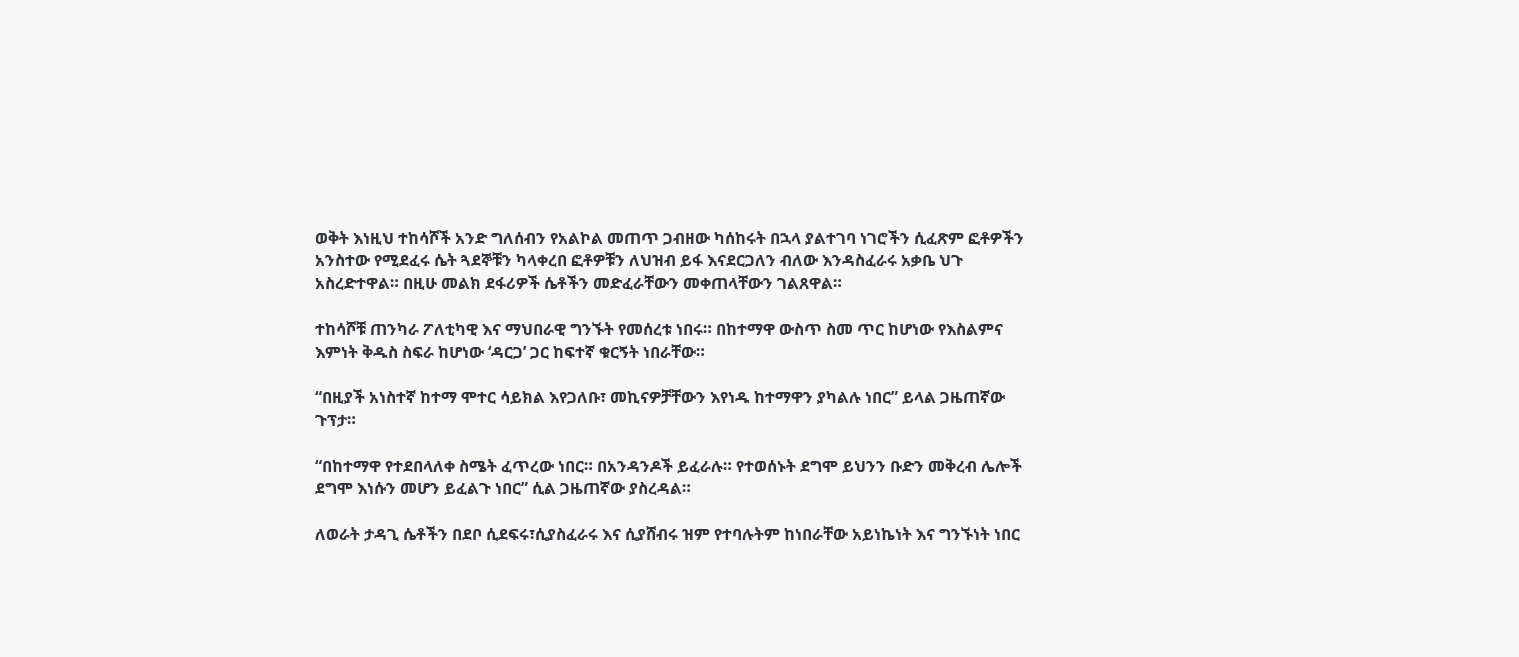ወቅት እነዚህ ተከሳሾች አንድ ግለሰብን የአልኮል መጠጥ ጋብዘው ካሰከሩት በኋላ ያልተገባ ነገሮችን ሲፈጽም ፎቶዎችን አንስተው የሚደፈሩ ሴት ጓደኞቹን ካላቀረበ ፎቶዎቹን ለህዝብ ይፋ እናደርጋለን ብለው እንዳስፈራሩ አቃቤ ህጉ አስረድተዋል። በዚሁ መልክ ደፋሪዎች ሴቶችን መድፈራቸውን መቀጠላቸውን ገልጸዋል።

ተከሳሾቹ ጠንካራ ፖለቲካዊ እና ማህበራዊ ግንኙት የመሰረቱ ነበሩ። በከተማዋ ውስጥ ስመ ጥር ከሆነው የእስልምና እምነት ቅዱስ ስፍራ ከሆነው ‘ዳርጋ’ ጋር ከፍተኛ ቁርኝት ነበራቸው።

“በዚያች አነስተኛ ከተማ ሞተር ሳይክል እየጋለቡ፣ መኪናዎቻቸውን እየነዱ ከተማዋን ያካልሉ ነበር” ይላል ጋዜጠኛው ጉፕታ።

“በከተማዋ የተደበላለቀ ስሜት ፈጥረው ነበር። በአንዳንዶች ይፈራሉ። የተወሰኑት ደግሞ ይህንን ቡድን መቅረብ ሌሎች ደግሞ እነሱን መሆን ይፈልጉ ነበር” ሲል ጋዜጠኛው ያስረዳል።

ለወራት ታዳጊ ሴቶችን በደቦ ሲደፍሩ፣ሲያስፈራሩ እና ሲያሸብሩ ዝም የተባሉትም ከነበራቸው አይነኬነት እና ግንኙነት ነበር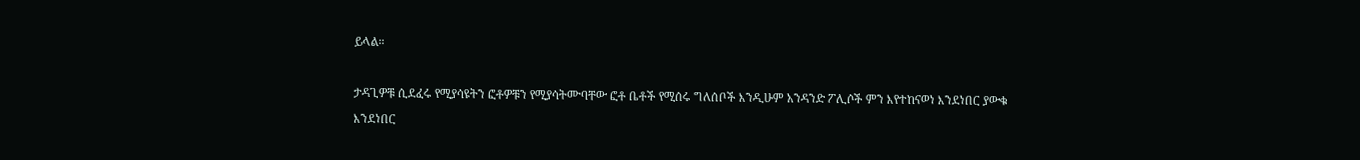ይላል።

ታዳጊዎቹ ሲደፈሩ የሚያሳዩትን ፎቶዎቹን የሚያሳትሙባቸው ፎቶ ቤቶች የሚሰሩ ግለሰቦች እንዲሁም አንዳንድ ፖሊሶች ምን እየተከናወነ እንደነበር ያውቁ እንደነበር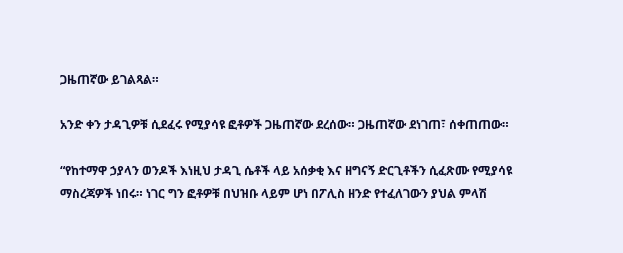ጋዜጠኛው ይገልጻል።

አንድ ቀን ታዳጊዎቹ ሲደፈሩ የሚያሳዩ ፎቶዎች ጋዜጠኛው ደረሰው። ጋዜጠኛው ደነገጠ፣ ሰቀጠጠው።

“የከተማዋ ኃያላን ወንዶች እነዚህ ታዳጊ ሴቶች ላይ አሰቃቂ እና ዘግናኝ ድርጊቶችን ሲፈጽሙ የሚያሳዩ ማስረጃዎች ነበሩ። ነገር ግን ፎቶዎቹ በህዝቡ ላይም ሆነ በፖሊስ ዘንድ የተፈለገውን ያህል ምላሽ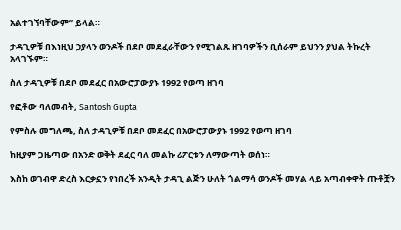አልተገኘባቸውም” ይላል።

ታዳጊዎቹ በእነዚህ ኃያላን ወንዶች በደቦ መደፈራቸውን የሚገልጹ ዘገባዎችን ቢሰራም ይህንን ያህል ትኩረት አላገኙም።

ስለ ታዳጊዎቹ በደቦ መደፈር በአውሮፓውያኑ 1992 የወጣ ዘገባ

የፎቶው ባለመብት, Santosh Gupta

የምስሉ መግለጫ, ስለ ታዳጊዎቹ በደቦ መደፈር በአውሮፓውያኑ 1992 የወጣ ዘገባ

ከዚያም ጋዜጣው በአንድ ወቅት ደፈር ባለ መልኩ ሪፖርቱን ለማውጣት ወሰነ።

እስከ ወገብዋ ድረስ እርቃኗን የነበረች አንዲት ታዳጊ ልጅን ሁለት ጎልማሳ ወንዶች መሃል ላይ አጣብቀዋት ጡቶቿን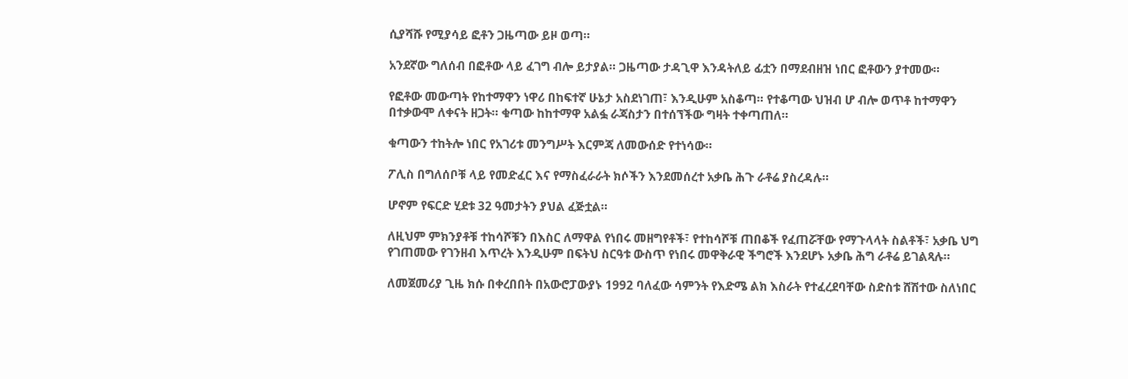ሲያሻሹ የሚያሳይ ፎቶን ጋዜጣው ይዞ ወጣ።

አንደኛው ግለሰብ በፎቶው ላይ ፈገግ ብሎ ይታያል። ጋዜጣው ታዳጊዋ እንዳትለይ ፊቷን በማደብዘዝ ነበር ፎቶውን ያተመው።

የፎቶው መውጣት የከተማዋን ነዋሪ በከፍተኛ ሁኔታ አስደነገጠ፣ እንዲሁም አስቆጣ። የተቆጣው ህዝብ ሆ ብሎ ወጥቶ ከተማዋን በተቃውሞ ለቀናት ዘጋት። ቁጣው ከከተማዋ አልፏ ራጃስታን በተሰኘችው ግዛት ተቀጣጠለ።

ቁጣውን ተከትሎ ነበር የአገሪቱ መንግሥት እርምጃ ለመውሰድ የተነሳው።

ፖሊስ በግለሰቦቹ ላይ የመድፈር እና የማስፈራራት ክሶችን እንደመሰረተ አቃቤ ሕጉ ራቶሬ ያስረዳሉ።

ሆኖም የፍርድ ሂደቱ 32 ዓመታትን ያህል ፈጅቷል።

ለዚህም ምክንያቶቹ ተከሳሾቹን በእስር ለማዋል የነበሩ መዘግየቶች፣ የተከሳሾቹ ጠበቆች የፈጠሯቸው የማጉላላት ስልቶች፣ አቃቤ ህግ የገጠመው የገንዘብ እጥረት እንዲሁም በፍትህ ስርዓቱ ውስጥ የነበሩ መዋቅራዊ ችግሮች እንደሆኑ አቃቤ ሕግ ራቶሬ ይገልጻሉ።

ለመጀመሪያ ጊዜ ክሱ በቀረበበት በአውሮፓውያኑ 1992 ባለፈው ሳምንት የእድሜ ልክ እስራት የተፈረደባቸው ስድስቱ ሸሽተው ስለነበር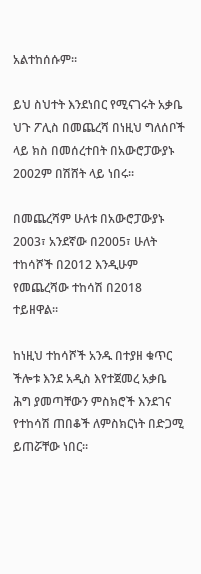አልተከሰሱም።

ይህ ስህተት እንደነበር የሚናገሩት አቃቤ ህጉ ፖሊስ በመጨረሻ በነዚህ ግለሰቦች ላይ ክስ በመሰረተበት በአውሮፓውያኑ 2002ም በሽሸት ላይ ነበሩ።

በመጨረሻም ሁለቱ በአውሮፓውያኑ 2003፣ አንደኛው በ2005፣ ሁለት ተከሳሾች በ2012 እንዲሁም የመጨረሻው ተከሳሽ በ2018 ተይዘዋል።

ከነዚህ ተከሳሾች አንዱ በተያዘ ቁጥር ችሎቱ እንደ አዲስ እየተጀመረ አቃቤ ሕግ ያመጣቸውን ምስክሮች እንደገና የተከሳሽ ጠበቆች ለምስክርነት በድጋሚ ይጠሯቸው ነበር።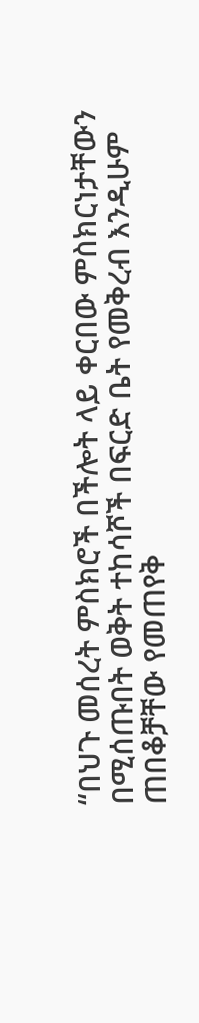“በህጉ መሰረት ምስክሮች በችሎት ላይ ቀርበው ምስክርነታቸውን በሚሰጡበት ወቅት ተከሳሾች በፍርድ ቤት የመቅረብ እንዲሁም ጠበቆቻቸው የመጠየቅ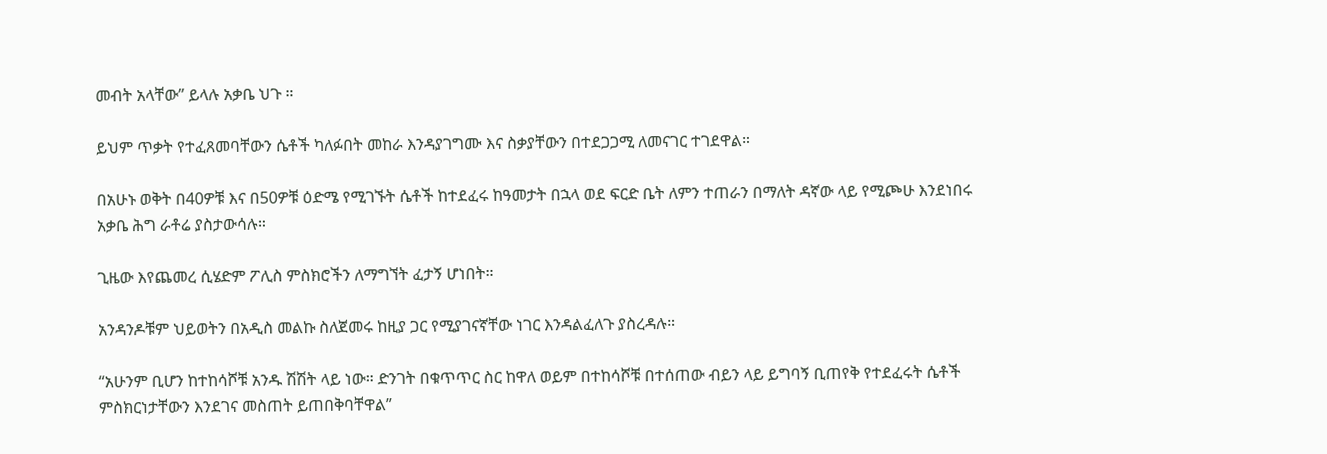መብት አላቸው” ይላሉ አቃቤ ህጉ ።

ይህም ጥቃት የተፈጸመባቸውን ሴቶች ካለፉበት መከራ እንዳያገግሙ እና ስቃያቸውን በተደጋጋሚ ለመናገር ተገደዋል።

በአሁኑ ወቅት በ40ዎቹ እና በ50ዎቹ ዕድሜ የሚገኙት ሴቶች ከተደፈሩ ከዓመታት በኋላ ወደ ፍርድ ቤት ለምን ተጠራን በማለት ዳኛው ላይ የሚጮሁ እንደነበሩ አቃቤ ሕግ ራቶሬ ያስታውሳሉ።

ጊዜው እየጨመረ ሲሄድም ፖሊስ ምስክሮችን ለማግኘት ፈታኝ ሆነበት።

አንዳንዶቹም ህይወትን በአዲስ መልኩ ስለጀመሩ ከዚያ ጋር የሚያገናኛቸው ነገር እንዳልፈለጉ ያስረዳሉ።

“አሁንም ቢሆን ከተከሳሾቹ አንዱ ሽሽት ላይ ነው። ድንገት በቁጥጥር ስር ከዋለ ወይም በተከሳሾቹ በተሰጠው ብይን ላይ ይግባኝ ቢጠየቅ የተደፈሩት ሴቶች ምስክርነታቸውን እንደገና መስጠት ይጠበቅባቸዋል”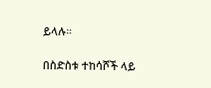ይላሉ።

በስድስቱ ተከሳሾች ላይ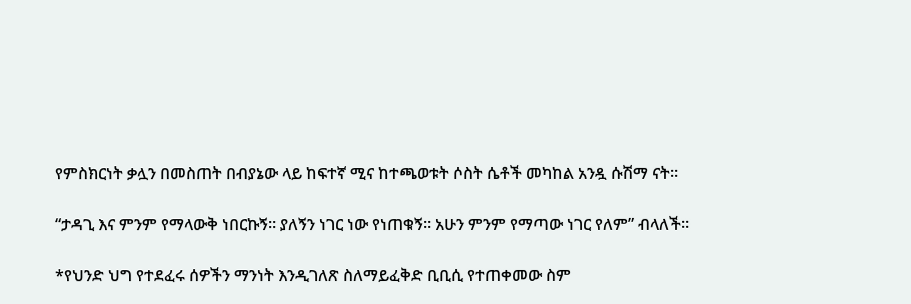የምስክርነት ቃሏን በመስጠት በብያኔው ላይ ከፍተኛ ሚና ከተጫወቱት ሶስት ሴቶች መካከል አንዷ ሱሽማ ናት።

“ታዳጊ እና ምንም የማላውቅ ነበርኩኝ። ያለኝን ነገር ነው የነጠቁኝ። አሁን ምንም የማጣው ነገር የለም” ብላለች።

*የህንድ ህግ የተደፈሩ ሰዎችን ማንነት እንዲገለጽ ስለማይፈቅድ ቢቢሲ የተጠቀመው ስም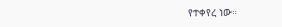የተቀየረ ነው።